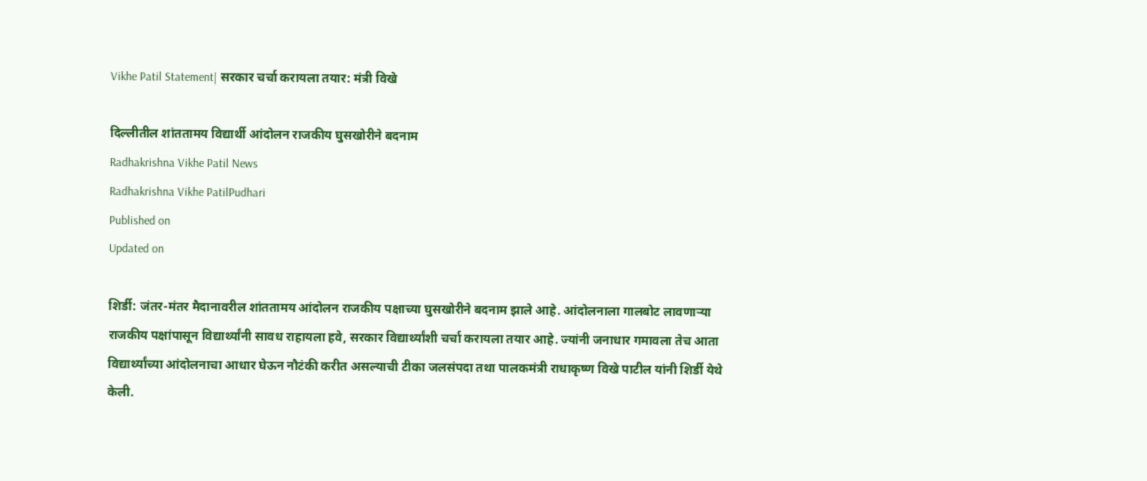Vikhe Patil Statement| सरकार चर्चा करायला तयार: मंत्री विखे

दिल्लीतील शांततामय विद्यार्थी आंदोलन राजकीय घुसखोरीने बदनाम
Radhakrishna Vikhe Patil News
Radhakrishna Vikhe PatilPudhari
Published on
Updated on

शिर्डी: जंतर-मंतर मैदानावरील शांततामय आंदोलन राजकीय पक्षाच्या घुसखोरीने बदनाम झाले आहे. आंदोलनाला गालबोट लावणाऱ्या राजकीय पक्षांपासून विद्यार्थ्यांनी सावध राहायला हवे, सरकार विद्यार्थ्यांशी चर्चा करायला तयार आहे. ज्यांनी जनाधार गमावला तेच आता विद्यार्थ्यांच्या आंदोलनाचा आधार घेऊन नौटंकी करीत असल्याची टीका जलसंपदा तथा पालकमंत्री राधाकृष्ण विखे पाटील यांनी शिर्डी येथे केली.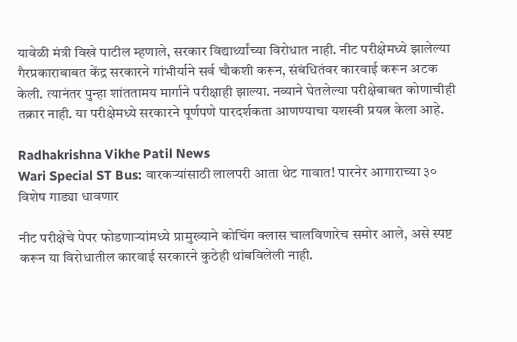यावेळी मंत्री विखे पाटील म्हणाले, सरकार विद्यार्थ्यांच्या विरोधात नाही. नीट परीक्षेमध्ये झालेल्या गैरप्रकाराबाबत केंद्र सरकारने गांभीर्याने सर्व चौकशी करून, संबंधितंवर कारवाई करून अटक केली. त्यानंतर पुन्हा शांततामय मार्गाने परीक्षाही झाल्या. नव्याने घेतलेल्या परीक्षेबाबत कोणाचीही तक्रार नाही. या परीक्षेमध्ये सरकारने पूर्णपणे पारदर्शकता आणण्याचा यशस्वी प्रयत्न केला आहे.

Radhakrishna Vikhe Patil News
Wari Special ST Bus: वारकऱ्यांसाठी लालपरी आता थेट गावात! पारनेर आगाराच्या ३० विशेष गाड्या धावणार

नीट परीक्षेचे पेपर फोडणाऱ्यांमध्ये प्रामुख्याने कोचिंग क्लास चालविणारेच समोर आले, असे स्पष्ट करून या विरोधातील कारवाई सरकारने कुठेही थांबविलेली नाही.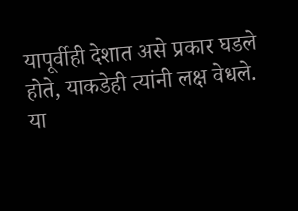यापूर्वीही देशात असे प्रकार घडले होते, याकडेही त्यांनी लक्ष वेधले. या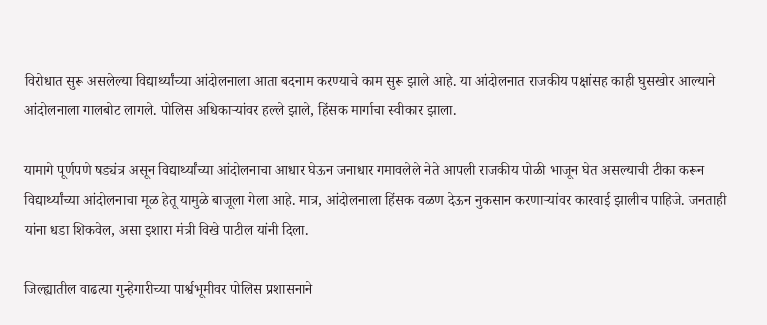विरोधात सुरू असलेल्या विद्यार्थ्यांच्या आंदोलनाला आता बदनाम करण्याचे काम सुरू झाले आहे. या आंदोलनात राजकीय पक्षांसह काही घुसखोर आल्याने आंदोलनाला गालबोट लागले. पोलिस अधिकाऱ्यांवर हल्ले झाले, हिंसक मार्गाचा स्वीकार झाला.

यामागे पूर्णपणे षड्यंत्र असून विद्यार्थ्यांच्या आंदोलनाचा आधार घेऊन जनाधार गमावलेले नेते आपली राजकीय पोळी भाजून घेत असल्याची टीका करून विद्यार्थ्यांच्या आंदोलनाचा मूळ हेतू यामुळे बाजूला गेला आहे. मात्र, आंदोलनाला हिंसक वळण देऊन नुकसान करणाऱ्यांवर कारवाई झालीच पाहिजे. जनताही यांना धडा शिकवेल, असा इशारा मंत्री विखे पाटील यांनी दिला.

जिल्ह्यातील वाढत्या गुन्हेगारीच्या पार्श्वभूमीवर पोलिस प्रशासनाने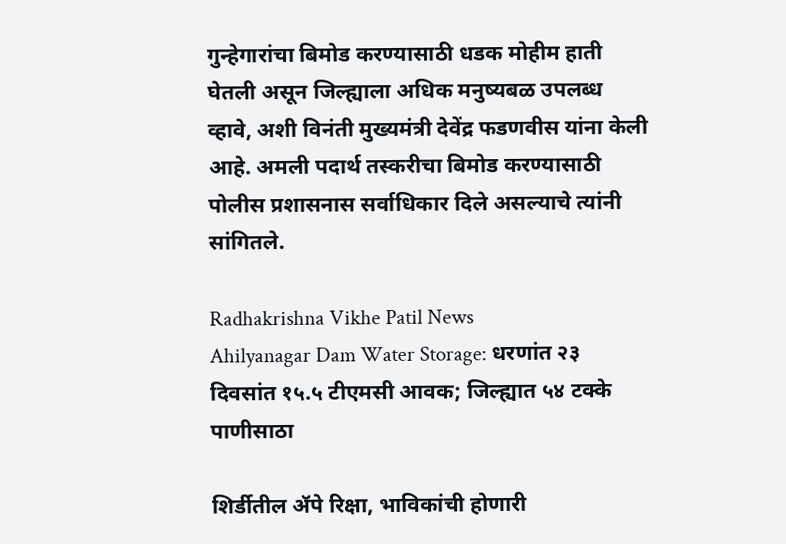गुन्हेगारांचा बिमोड करण्यासाठी धडक मोहीम हाती घेतली असून जिल्ह्याला अधिक मनुष्यबळ उपलब्ध व्हावे, अशी विनंती मुख्यमंत्री देवेंद्र फडणवीस यांना केली आहे. अमली पदार्थ तस्करीचा बिमोड करण्यासाठी पोलीस प्रशासनास सर्वाधिकार दिले असल्याचे त्यांनी सांगितले.

Radhakrishna Vikhe Patil News
Ahilyanagar Dam Water Storage: धरणांत २३ दिवसांत १५.५ टीएमसी आवक; जिल्ह्यात ५४ टक्‍के पाणीसाठा

शिर्डीतील ॲपे रिक्षा, भाविकांची होणारी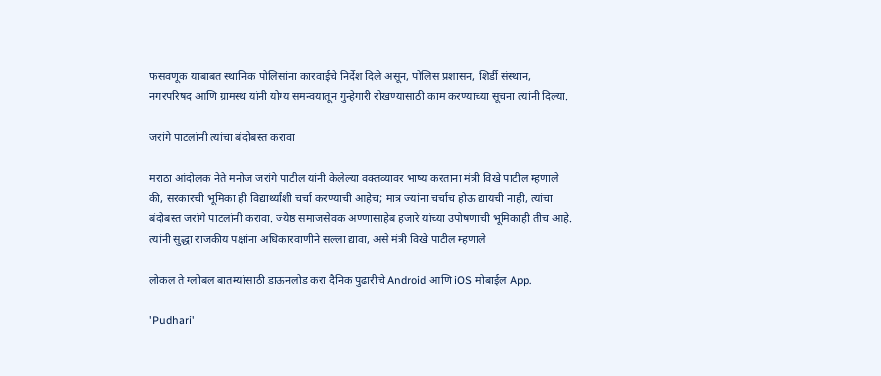फसवणूक याबाबत स्थानिक पोलिसांना कारवाईचे निर्देश दिले असून, पोलिस प्रशासन, शिर्डी संस्थान, नगरपरिषद आणि ग्रामस्थ यांनी योग्य समन्वयातून गुन्हेगारी रोखण्यासाठी काम करण्याच्या सूचना त्यांनी दिल्या.

जरांगे पाटलांनी त्यांचा बंदोबस्त करावा

मराठा आंदोलक नेते मनोज जरांगे पाटील यांनी केलेल्या वक्तव्यावर भाष्य करताना मंत्री विखे पाटील म्हणाले की, सरकारची भूमिका ही विद्यार्थ्यांशी चर्चा करण्याची आहेच; मात्र ज्यांना चर्चाच होऊ द्यायची नाही, त्यांचा बंदोबस्त जरांगे पाटलांनी करावा. ज्येष्ठ समाजसेवक अण्णासाहेब हजारे यांच्या उपोषणाची भूमिकाही तीच आहे. त्यांनी सुद्धा राजकीय पक्षांना अधिकारवाणीने सल्ला द्यावा, असे मंत्री विखे पाटील म्हणाले

लोकल ते ग्लोबल बातम्यांसाठी डाऊनलोड करा दैनिक पुढारीचे Android आणि iOS मोबाईल App.

'Pudhari'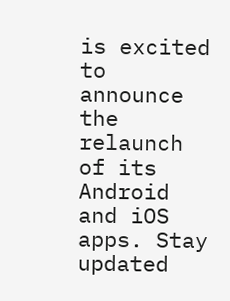is excited to announce the relaunch of its Android and iOS apps. Stay updated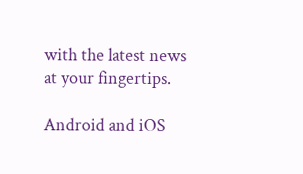with the latest news at your fingertips.

Android and iOS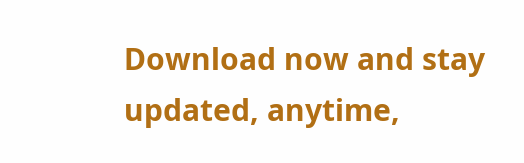Download now and stay updated, anytime,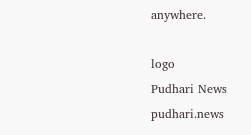anywhere.

logo
Pudhari News
pudhari.news